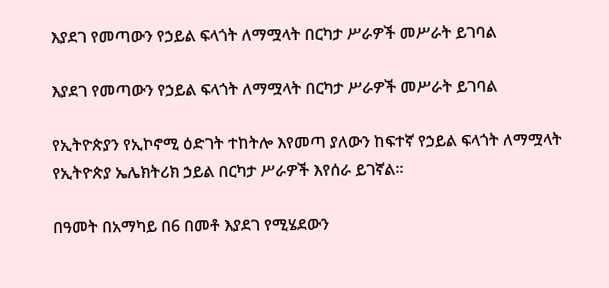እያደገ የመጣውን የኃይል ፍላጎት ለማሟላት በርካታ ሥራዎች መሥራት ይገባል

እያደገ የመጣውን የኃይል ፍላጎት ለማሟላት በርካታ ሥራዎች መሥራት ይገባል

የኢትዮጵያን የኢኮኖሚ ዕድገት ተከትሎ እየመጣ ያለውን ከፍተኛ የኃይል ፍላጎት ለማሟላት የኢትዮጵያ ኤሌክትሪክ ኃይል በርካታ ሥራዎች እየሰራ ይገኛል፡፡

በዓመት በአማካይ በ6 በመቶ እያደገ የሚሄደውን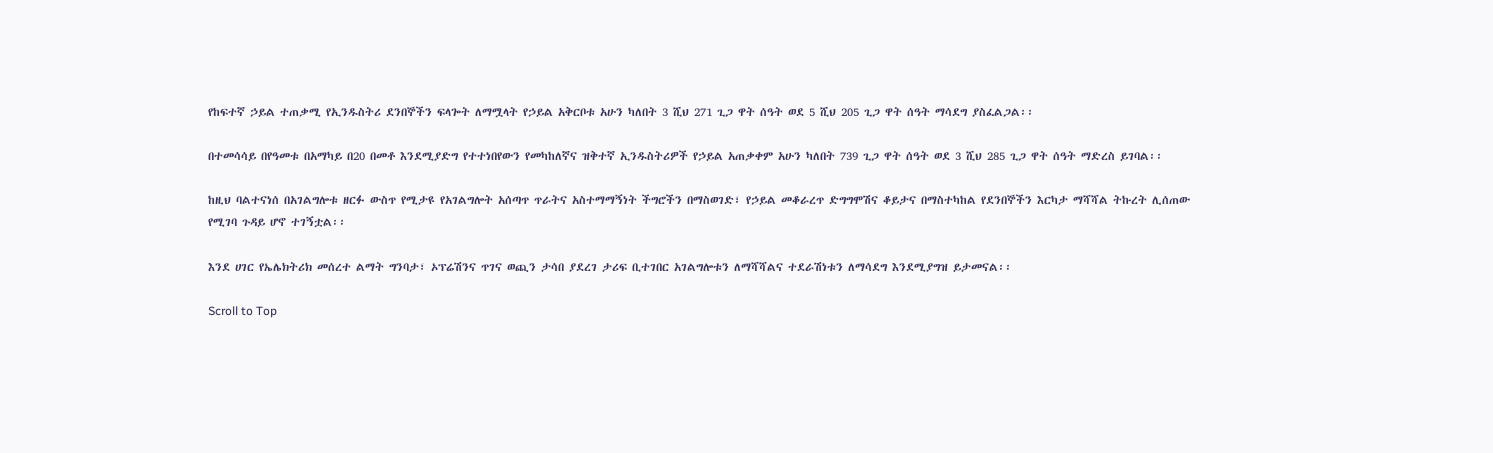የከፍተኛ ኃይል ተጠቃሚ የኢንዱስትሪ ደንበኞችን ፍላጐት ለማሟላት የኃይል አቅርቦቱ አሁን ካለበት 3 ሺህ 271 ጊጋ ዋት ሰዓት ወደ 5 ሺህ 205 ጊጋ ዋት ሰዓት ማሳደግ ያስፈልጋል፡፡

በተመሳሳይ በየዓመቱ በአማካይ በ20 በመቶ እንደሚያድግ የተተነበየውን የመካከለኛና ዝቅተኛ ኢንዱስትሪዎች የኃይል አጠቃቀም አሁን ካለበት 739 ጊጋ ዋት ሰዓት ወደ 3 ሺህ 285 ጊጋ ዋት ሰዓት ማድረስ ይገባል፡፡

ከዚህ ባልተናነሰ በአገልግሎቱ ዘርፉ ውስጥ የሚታዩ የአገልግሎት አሰጣጥ ጥራትና አስተማማኝነት ችግሮችን በማስወገድ፣ የኃይል መቆራረጥ ድግግሞሽና ቆይታና በማስተካከል የደንበኞችን እርካታ ማሻሻል ትኩረት ሊሰጠው የሚገባ ጉዳይ ሆኖ ተገኝቷል፡፡

እንደ ሀገር የኤሌክትሪክ መሰረተ ልማት ግንባታ፣ ኦፕሬሽንና ጥገና ወጪን ታሳበ ያደረገ ታሪፍ ቢተገበር አገልግሎቱን ለማሻሻልና ተደራሽነቱን ለማሳደግ እንደሚያግዝ ይታመናል፡፡

Scroll to Top